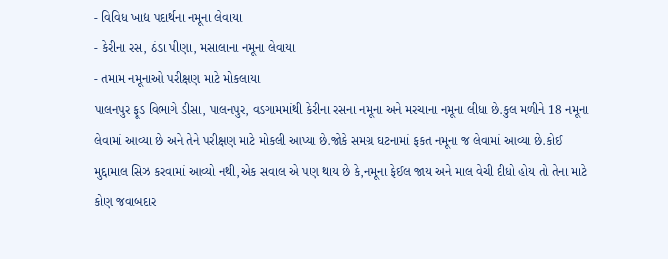- વિવિધ ખાદ્ય પદાર્થના નમૂના લેવાયા
- કેરીના રસ, ઠંડા પીણા, મસાલાના નમૂના લેવાયા
- તમામ નમૂનાઓ પરીક્ષણ માટે મોકલાયા
પાલનપુર ફૂડ વિભાગે ડીસા, પાલનપુર, વડગામમાંથી કેરીના રસના નમૂના અને મરચાના નમૂના લીધા છે.કુલ મળીને 18 નમૂના લેવામાં આવ્યા છે અને તેને પરીક્ષણ માટે મોકલી આપ્યા છે.જોકે સમગ્ર ઘટનામાં ફકત નમૂના જ લેવામાં આવ્યા છે.કોઈ મુદ્દામાલ સિઝ કરવામાં આવ્યો નથી,એક સવાલ એ પણ થાય છે કે,નમૂના ફેઈલ જાય અને માલ વેચી દીધો હોય તો તેના માટે કોણ જવાબદાર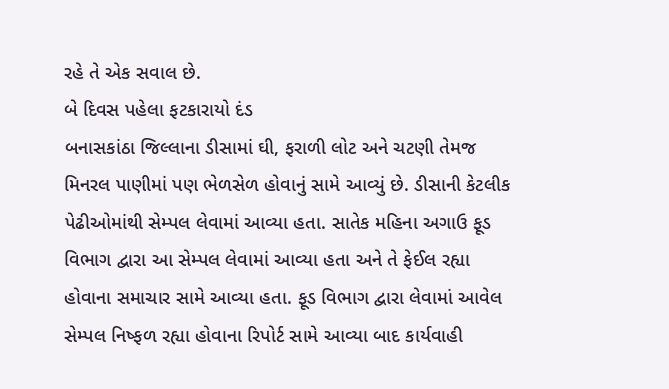રહે તે એક સવાલ છે.
બે દિવસ પહેલા ફટકારાયો દંડ
બનાસકાંઠા જિલ્લાના ડીસામાં ઘી, ફરાળી લોટ અને ચટણી તેમજ મિનરલ પાણીમાં પણ ભેળસેળ હોવાનું સામે આવ્યું છે. ડીસાની કેટલીક પેઢીઓમાંથી સેમ્પલ લેવામાં આવ્યા હતા. સાતેક મહિના અગાઉ ફૂડ વિભાગ દ્વારા આ સેમ્પલ લેવામાં આવ્યા હતા અને તે ફેઈલ રહ્યા હોવાના સમાચાર સામે આવ્યા હતા. ફૂડ વિભાગ દ્વારા લેવામાં આવેલ સેમ્પલ નિષ્ફળ રહ્યા હોવાના રિપોર્ટ સામે આવ્યા બાદ કાર્યવાહી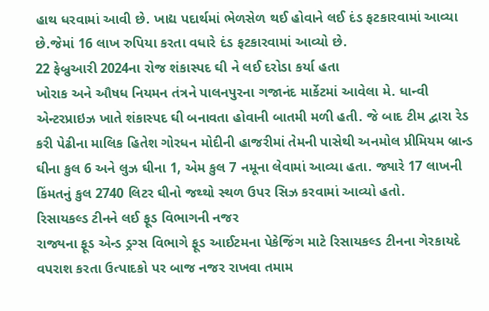હાથ ધરવામાં આવી છે. ખાદ્ય પદાર્થમાં ભેળસેળ થઈ હોવાને લઈ દંડ ફટકારવામાં આવ્યા છે.જેમાં 16 લાખ રુપિયા કરતા વધારે દંડ ફટકારવામાં આવ્યો છે.
22 ફેબ્રુઆરી 2024ના રોજ શંકાસ્પદ ઘી ને લઈ દરોડા કર્યા હતા
ખોરાક અને ઔષધ નિયમન તંત્રને પાલનપુરના ગજાનંદ માર્કેટમાં આવેલા મે. ધાન્વી એન્ટરપ્રાઇઝ ખાતે શંકાસ્પદ ઘી બનાવતા હોવાની બાતમી મળી હતી. જે બાદ ટીમ દ્વારા રેડ કરી પેઢીના માલિક હિતેશ ગોરધન મોદીની હાજરીમાં તેમની પાસેથી અનમોલ પ્રીમિયમ બ્રાન્ડ ઘીના કુલ 6 અને લુઝ ઘીના 1, એમ કુલ 7 નમૂના લેવામાં આવ્યા હતા. જ્યારે 17 લાખની કિંમતનું કુલ 2740 લિટર ઘીનો જથ્થો સ્થળ ઉપર સિઝ કરવામાં આવ્યો હતો.
રિસાયકલ્ડ ટીનને લઈ ફૂડ વિભાગની નજર
રાજ્યના ફૂડ એન્ડ ડ્રગ્સ વિભાગે ફૂડ આઈટમના પેકેજિંગ માટે રિસાયકલ્ડ ટીનના ગેરકાયદે વપરાશ કરતા ઉત્પાદકો પર બાજ નજર રાખવા તમામ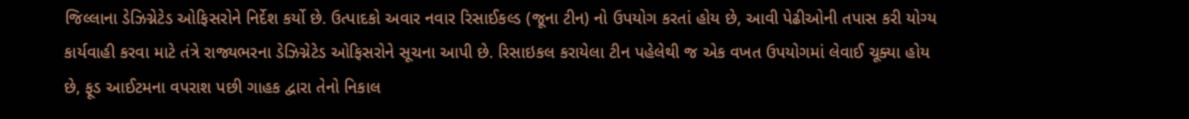જિલ્લાના ડેઝિગ્નેટેડ ઓફિસરોને નિર્દેશ કર્યો છે. ઉત્પાદકો અવાર નવાર રિસાઈકલ્ડ (જૂના ટીન) નો ઉપયોગ કરતાં હોય છે, આવી પેઢીઓની તપાસ કરી યોગ્ય કાર્યવાહી કરવા માટે તંત્રે રાજ્યભરના ડેઝિગ્નેટેડ ઓફિસરોને સૂચના આપી છે. રિસાઇકલ કરાયેલા ટીન પહેલેથી જ એક વખત ઉપયોગમાં લેવાઈ ચૂક્યા હોય છે, ફૂડ આઈટમના વપરાશ પછી ગાહક દ્વારા તેનો નિકાલ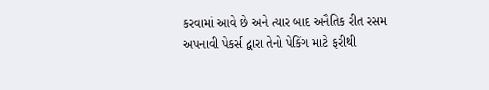કરવામાં આવે છે અને ત્યાર બાદ અનૈતિક રીત રસમ અપનાવી પેકર્સ દ્વારા તેનો પેકિંગ માટે ફરીથી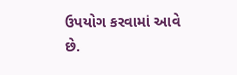ઉપયોગ કરવામાં આવે છે.